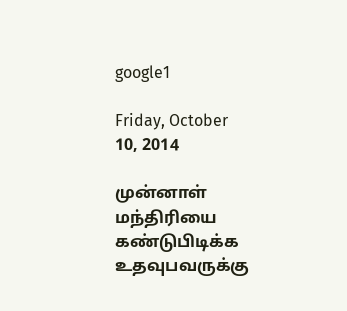google1

Friday, October 10, 2014

முன்னாள் மந்திரியை கண்டுபிடிக்க உதவுபவருக்கு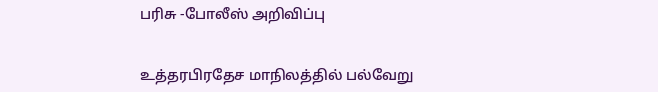பரிசு -போலீஸ் அறிவிப்பு


உத்தரபிரதேச மாநிலத்தில் பல்வேறு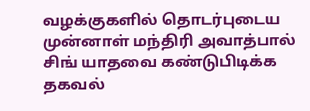வழக்குகளில் தொடர்புடைய முன்னாள் மந்திரி அவாத்பால் சிங் யாதவை கண்டுபிடிக்க தகவல்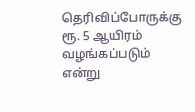தெரிவிப்போருக்கு ரூ. 5 ஆயிரம் வழங்கப்படும் என்று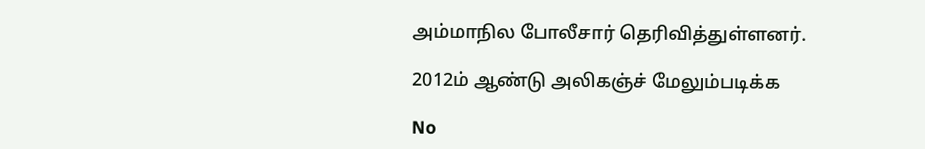அம்மாநில போலீசார் தெரிவித்துள்ளனர்.

2012ம் ஆண்டு அலிகஞ்ச் மேலும்படிக்க

No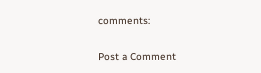comments:

Post a Comment